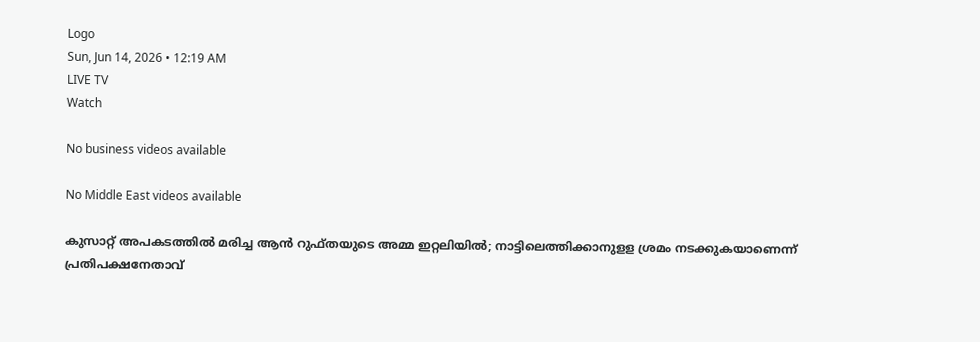Logo
Sun, Jun 14, 2026 • 12:19 AM
LIVE TV
Watch

No business videos available

No Middle East videos available

കുസാറ്റ് അപകടത്തില്‍ മരിച്ച ആന്‍ റുഫ്തയുടെ അമ്മ ഇറ്റലിയില്‍; നാട്ടിലെത്തിക്കാനുളള ശ്രമം നടക്കുകയാണെന്ന് പ്രതിപക്ഷനേതാവ്‌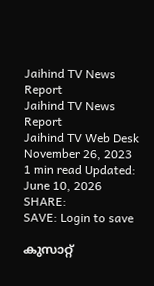Jaihind TV News Report
Jaihind TV News Report
Jaihind TV Web Desk
November 26, 2023
1 min read Updated: June 10, 2026
SHARE:
SAVE: Login to save

കുസാറ്റ്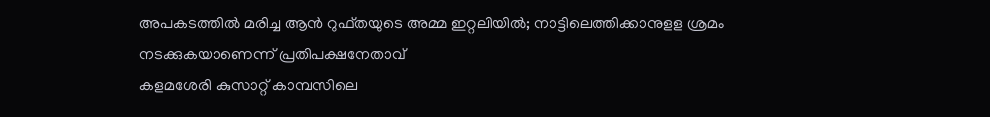അപകടത്തില്‍ മരിച്ച ആന്‍ റുഫ്തയുടെ അമ്മ ഇറ്റലിയില്‍; നാട്ടിലെത്തിക്കാനുളള ശ്രമം നടക്കുകയാണെന്ന് പ്രതിപക്ഷനേതാവ്‌
കളമശേരി കുസാറ്റ് കാമ്പസിലെ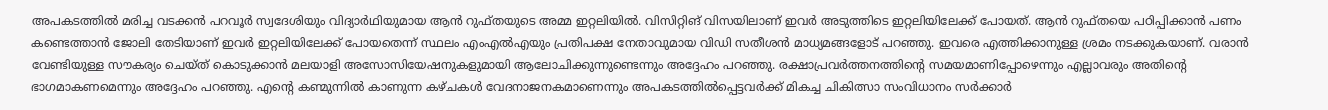അപകടത്തില്‍ മരിച്ച വടക്കന്‍ പറവൂര്‍ സ്വദേശിയും വിദ്യാര്‍ഥിയുമായ ആന്‍ റുഫ്തയുടെ അമ്മ ഇറ്റലിയില്‍. വിസിറ്റിങ് വിസയിലാണ് ഇവര്‍ അടുത്തിടെ ഇറ്റലിയിലേക്ക് പോയത്. ആന്‍ റുഫ്തയെ പഠിപ്പിക്കാന്‍ പണം കണ്ടെത്താന്‍ ജോലി തേടിയാണ് ഇവര്‍ ഇറ്റലിയിലേക്ക് പോയതെന്ന് സ്ഥലം എംഎല്‍എയും പ്രതിപക്ഷ നേതാവുമായ വിഡി സതീശന്‍ മാധ്യമങ്ങളോട് പറഞ്ഞു. ഇവരെ എത്തിക്കാനുള്ള ശ്രമം നടക്കുകയാണ്. വരാന്‍ വേണ്ടിയുള്ള സൗകര്യം ചെയ്ത് കൊടുക്കാന്‍ മലയാളി അസോസിയേഷനുകളുമായി ആലോചിക്കുന്നുണ്ടെന്നും അദ്ദേഹം പറഞ്ഞു. രക്ഷാപ്രവര്‍ത്തനത്തിന്റെ സമയമാണിപ്പോഴെന്നും എല്ലാവരും അതിന്റെ ഭാഗമാകണമെന്നും അദ്ദേഹം പറഞ്ഞു. എന്റെ കണ്മുന്നില്‍ കാണുന്ന കഴ്ചകള്‍ വേദനാജനകമാണെന്നും അപകടത്തില്‍പ്പെട്ടവര്‍ക്ക് മികച്ച ചികിത്സാ സംവിധാനം സര്‍ക്കാര്‍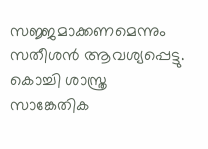സജ്ജമാക്കണമെന്നും സതീശന്‍ ആവശ്യപ്പെട്ടു. കൊച്ചി ശാസ്ത്ര സാങ്കേതിക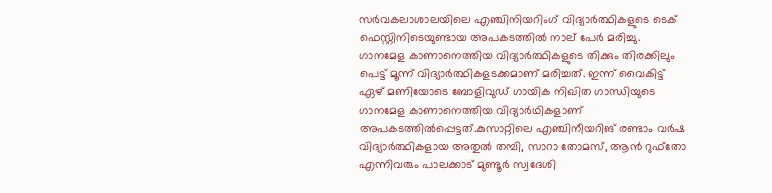സര്‍വകലാശാലയിലെ എഞ്ചിനിയറിംഗ് വിദ്യാര്‍ത്ഥികളുടെ ടെക് ഫെസ്റ്റിനിടെയുണ്ടായ അപകടത്തില്‍ നാല് പേര്‍ മരിച്ചു. ഗാനമേള കാണാനെത്തിയ വിദ്യാര്‍ത്ഥികളുടെ തിക്കും തിരക്കിലും പെട്ട് മൂന്ന് വിദ്യാര്‍ത്ഥികളടക്കമാണ് മരിച്ചത്. ഇന്ന് വൈകിട്ട് ഏഴ് മണിയോടെ ബോളിവുഡ് ഗായിക നിഖിത ഗാന്ധിയുടെ ഗാനമേള കാണാനെത്തിയ വിദ്യാര്‍ഥികളാണ് അപകടത്തില്‍പ്പെട്ടത്.കുസാറ്റിലെ എഞ്ചിനീയറിങ് രണ്ടാം വര്‍ഷ വിദ്യാര്‍ത്ഥികളായ അതുല്‍ തമ്പി, സാറാ തോമസ്, ആന്‍ റുഫ്‌തോ എന്നിവരും പാലക്കാട് മുണ്ടൂര്‍ സ്വദേശി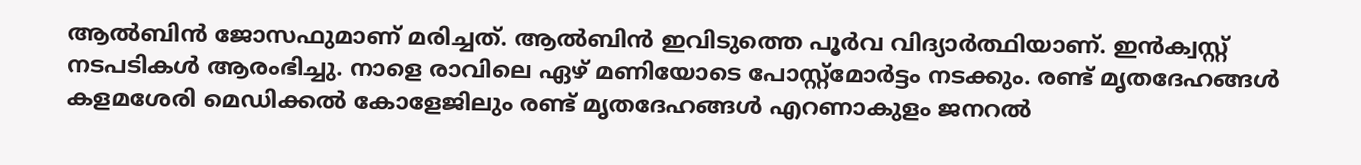ആല്‍ബിന്‍ ജോസഫുമാണ് മരിച്ചത്. ആല്‍ബിന്‍ ഇവിടുത്തെ പൂര്‍വ വിദ്യാര്‍ത്ഥിയാണ്. ഇന്‍ക്വസ്റ്റ് നടപടികള്‍ ആരംഭിച്ചു. നാളെ രാവിലെ ഏഴ് മണിയോടെ പോസ്റ്റ്മോര്‍ട്ടം നടക്കും. രണ്ട് മൃതദേഹങ്ങള്‍ കളമശേരി മെഡിക്കല്‍ കോളേജിലും രണ്ട് മൃതദേഹങ്ങള്‍ എറണാകുളം ജനറല്‍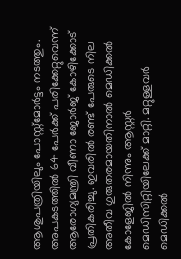ആശുപത്രിയിലും പോസ്റ്റ്മോര്‍ട്ടം നടത്തും. അപകടത്തില്‍ 64 പേര്‍ക്ക് പരിക്കേറ്റുവെന്ന് ആരോഗ്യമന്ത്രി വീണാ ജോര്‍ജ് കോഴിക്കോട് പ്രതികരിച്ചു. ഇവരില്‍ രണ്ട് പേരുടെ നില അതീവ ഗുരുതരമായതിനാല്‍ മെഡിക്കല്‍ കോളേജില്‍ നിന്നും ആസ്റ്റര്‍ മെഡിസിറ്റിയിലേക്ക് മാറ്റി. മറ്റുള്ളവര്‍ മെഡിക്കല്‍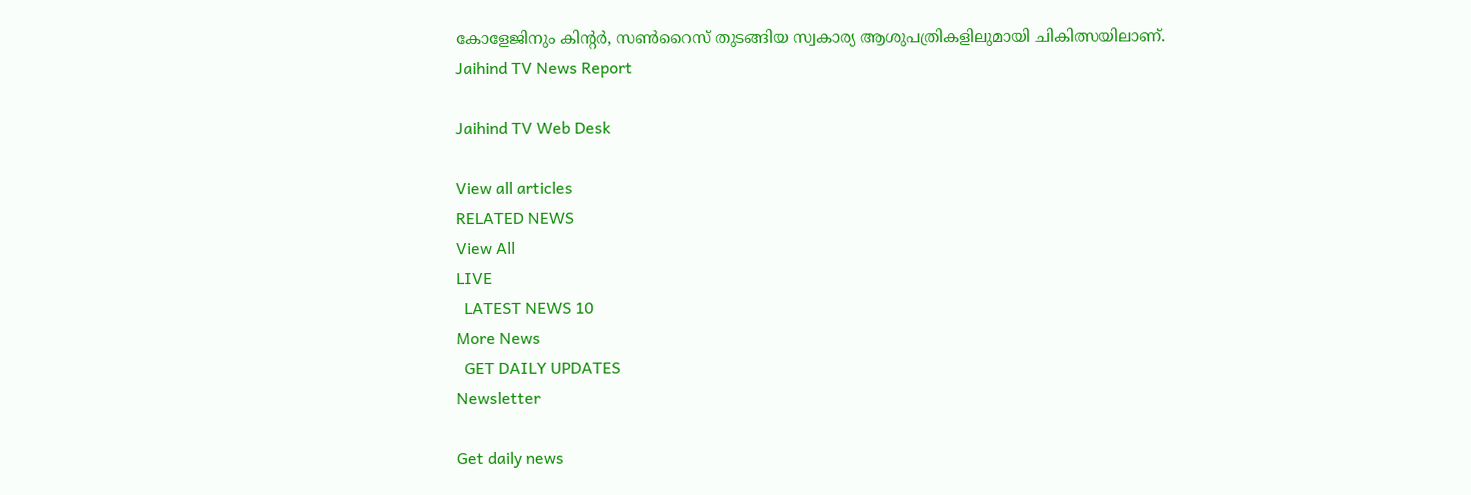കോളേജിനും കിന്റര്‍, സണ്‍റൈസ് തുടങ്ങിയ സ്വകാര്യ ആശുപത്രികളിലുമായി ചികിത്സയിലാണ്.
Jaihind TV News Report

Jaihind TV Web Desk

View all articles
RELATED NEWS
View All
LIVE
  LATEST NEWS 10
More News
  GET DAILY UPDATES
Newsletter

Get daily news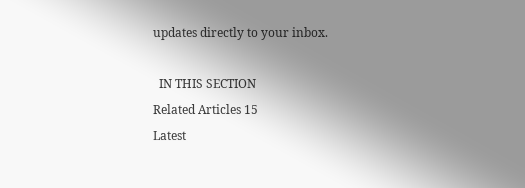updates directly to your inbox.

  IN THIS SECTION
Related Articles 15
Latest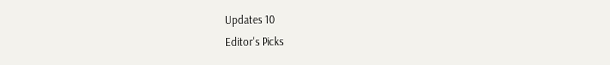Updates 10
Editor's Picks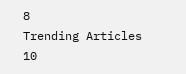8
Trending Articles 10